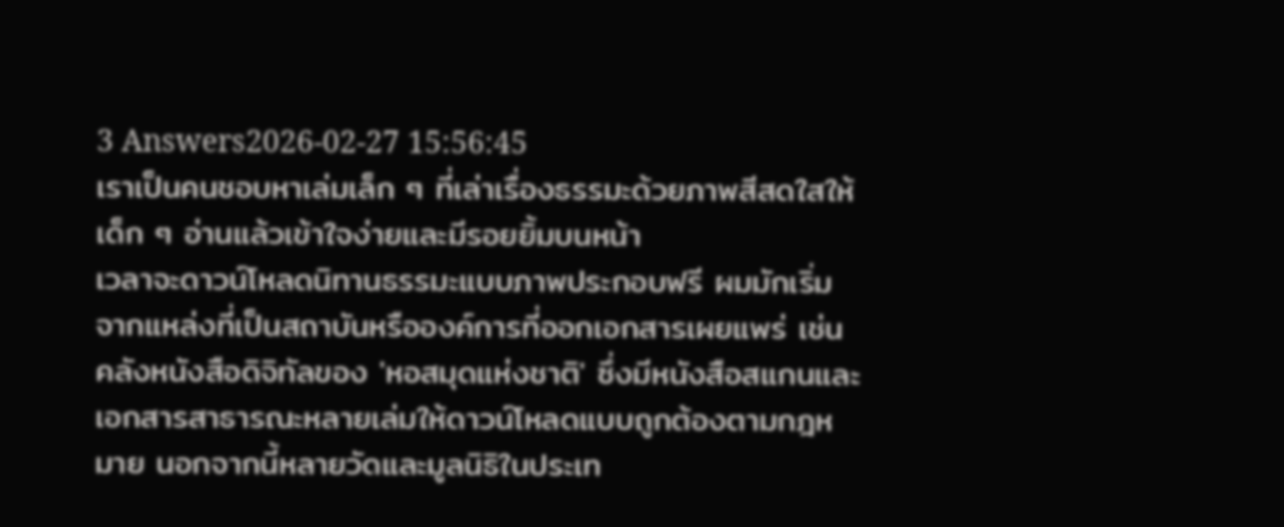3 Answers2026-02-27 15:56:45
เราเป็นคนชอบหาเล่มเล็ก ๆ ที่เล่าเรื่องธรรมะด้วยภาพสีสดใสให้เด็ก ๆ อ่านแล้วเข้าใจง่ายและมีรอยยิ้มบนหน้า
เวลาจะดาวน์โหลดนิทานธรรมะแบบภาพประกอบฟรี ผมมักเริ่มจากแหล่งที่เป็นสถาบันหรือองค์การที่ออกเอกสารเผยแพร่ เช่น คลังหนังสือดิจิทัลของ 'หอสมุดแห่งชาติ' ซึ่งมีหนังสือสแกนและเอกสารสาธารณะหลายเล่มให้ดาวน์โหลดแบบถูกต้องตามกฎหมาย นอกจากนี้หลายวัดและมูลนิธิในประเท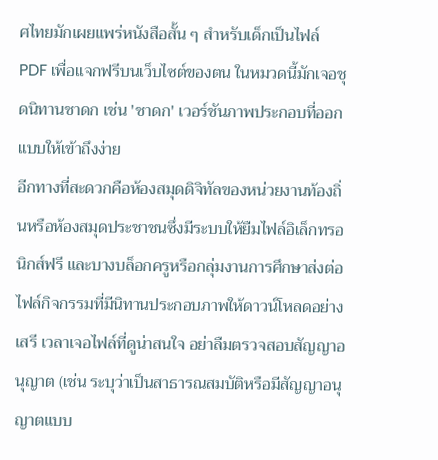ศไทยมักเผยแพร่หนังสือสั้น ๆ สำหรับเด็กเป็นไฟล์ PDF เพื่อแจกฟรีบนเว็บไซต์ของตน ในหมวดนี้มักเจอชุดนิทานชาดก เช่น 'ชาดก' เวอร์ชันภาพประกอบที่ออกแบบให้เข้าถึงง่าย
อีกทางที่สะดวกคือห้องสมุดดิจิทัลของหน่วยงานท้องถิ่นหรือห้องสมุดประชาชนซึ่งมีระบบให้ยืมไฟล์อิเล็กทรอนิกส์ฟรี และบางบล็อกครูหรือกลุ่มงานการศึกษาส่งต่อไฟล์กิจกรรมที่มีนิทานประกอบภาพให้ดาวน์โหลดอย่างเสรี เวลาเจอไฟล์ที่ดูน่าสนใจ อย่าลืมตรวจสอบสัญญาอนุญาต (เช่น ระบุว่าเป็นสาธารณสมบัติหรือมีสัญญาอนุญาตแบบ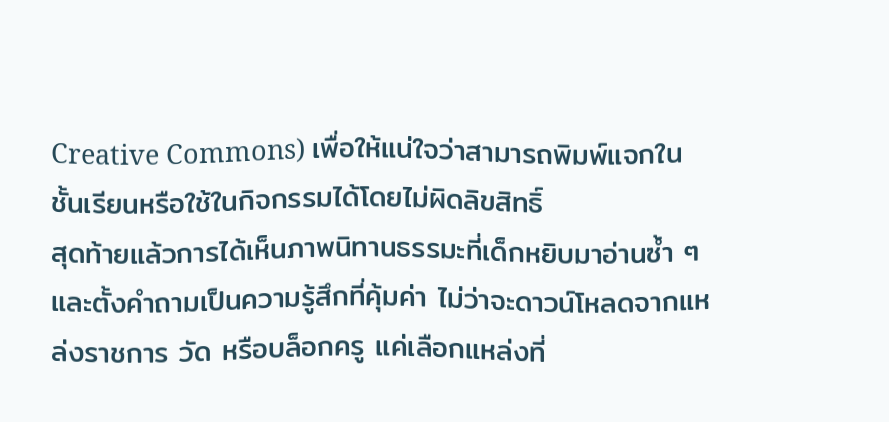Creative Commons) เพื่อให้แน่ใจว่าสามารถพิมพ์แจกในชั้นเรียนหรือใช้ในกิจกรรมได้โดยไม่ผิดลิขสิทธิ์
สุดท้ายแล้วการได้เห็นภาพนิทานธรรมะที่เด็กหยิบมาอ่านซ้ำ ๆ และตั้งคำถามเป็นความรู้สึกที่คุ้มค่า ไม่ว่าจะดาวน์โหลดจากแหล่งราชการ วัด หรือบล็อกครู แค่เลือกแหล่งที่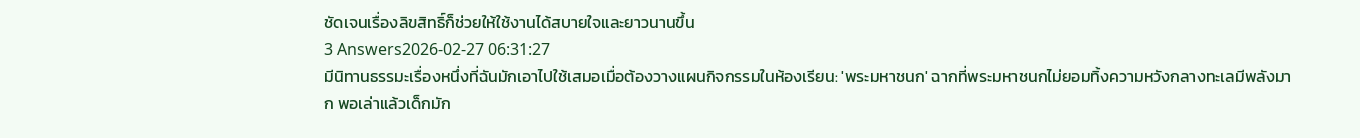ชัดเจนเรื่องลิขสิทธิ์ก็ช่วยให้ใช้งานได้สบายใจและยาวนานขึ้น
3 Answers2026-02-27 06:31:27
มีนิทานธรรมะเรื่องหนึ่งที่ฉันมักเอาไปใช้เสมอเมื่อต้องวางแผนกิจกรรมในห้องเรียน: 'พระมหาชนก' ฉากที่พระมหาชนกไม่ยอมทิ้งความหวังกลางทะเลมีพลังมาก พอเล่าแล้วเด็กมัก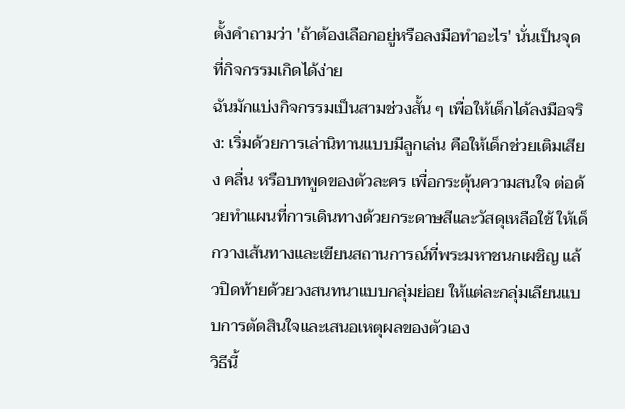ตั้งคำถามว่า 'ถ้าต้องเลือกอยู่หรือลงมือทำอะไร' นั่นเป็นจุดที่กิจกรรมเกิดได้ง่าย
ฉันมักแบ่งกิจกรรมเป็นสามช่วงสั้น ๆ เพื่อให้เด็กได้ลงมือจริง: เริ่มด้วยการเล่านิทานแบบมีลูกเล่น คือให้เด็กช่วยเติมเสียง คลื่น หรือบทพูดของตัวละคร เพื่อกระตุ้นความสนใจ ต่อด้วยทำแผนที่การเดินทางด้วยกระดาษสีและวัสดุเหลือใช้ ให้เด็กวางเส้นทางและเขียนสถานการณ์ที่พระมหาชนกเผชิญ แล้วปิดท้ายด้วยวงสนทนาแบบกลุ่มย่อย ให้แต่ละกลุ่มเลียนแบบการตัดสินใจและเสนอเหตุผลของตัวเอง
วิธีนี้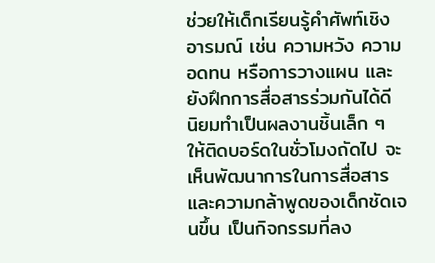ช่วยให้เด็กเรียนรู้คำศัพท์เชิงอารมณ์ เช่น ความหวัง ความอดทน หรือการวางแผน และยังฝึกการสื่อสารร่วมกันได้ดี นิยมทำเป็นผลงานชิ้นเล็ก ๆ ให้ติดบอร์ดในชั่วโมงถัดไป จะเห็นพัฒนาการในการสื่อสารและความกล้าพูดของเด็กชัดเจนขึ้น เป็นกิจกรรมที่ลง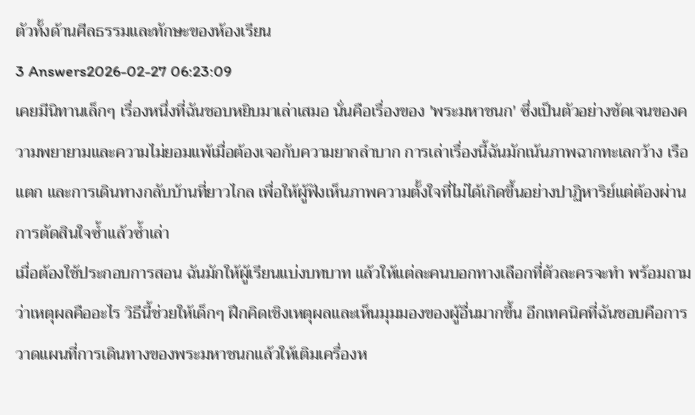ตัวทั้งด้านศีลธรรมและทักษะของห้องเรียน
3 Answers2026-02-27 06:23:09
เคยมีนิทานเล็กๆ เรื่องหนึ่งที่ฉันชอบหยิบมาเล่าเสมอ นั่นคือเรื่องของ 'พระมหาชนก' ซึ่งเป็นตัวอย่างชัดเจนของความพยายามและความไม่ยอมแพ้เมื่อต้องเจอกับความยากลำบาก การเล่าเรื่องนี้ฉันมักเน้นภาพฉากทะเลกว้าง เรือแตก และการเดินทางกลับบ้านที่ยาวไกล เพื่อให้ผู้ฟังเห็นภาพความตั้งใจที่ไม่ได้เกิดขึ้นอย่างปาฏิหาริย์แต่ต้องผ่านการตัดสินใจซ้ำแล้วซ้ำเล่า
เมื่อต้องใช้ประกอบการสอน ฉันมักให้ผู้เรียนแบ่งบทบาท แล้วให้แต่ละคนบอกทางเลือกที่ตัวละครจะทำ พร้อมถามว่าเหตุผลคืออะไร วิธีนี้ช่วยให้เด็กๆ ฝึกคิดเชิงเหตุผลและเห็นมุมมองของผู้อื่นมากขึ้น อีกเทคนิคที่ฉันชอบคือการวาดแผนที่การเดินทางของพระมหาชนกแล้วให้เติมเครื่องห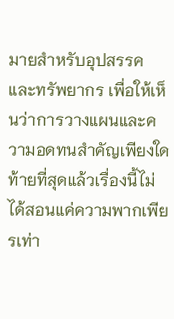มายสำหรับอุปสรรคและทรัพยากร เพื่อให้เห็นว่าการวางแผนและความอดทนสำคัญเพียงใด
ท้ายที่สุดแล้วเรื่องนี้ไม่ได้สอนแค่ความพากเพียรเท่า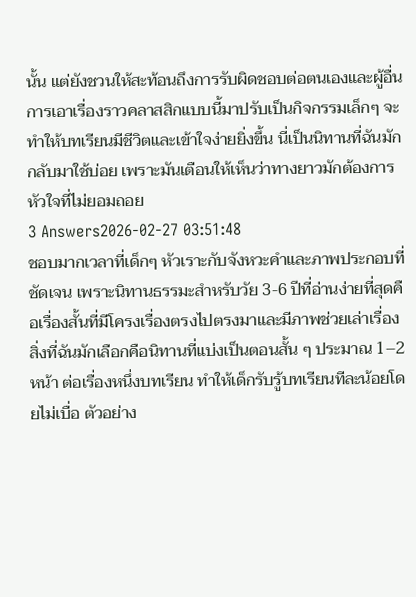นั้น แต่ยังชวนให้สะท้อนถึงการรับผิดชอบต่อตนเองและผู้อื่น การเอาเรื่องราวคลาสสิกแบบนี้มาปรับเป็นกิจกรรมเล็กๆ จะทำให้บทเรียนมีชีวิตและเข้าใจง่ายยิ่งขึ้น นี่เป็นนิทานที่ฉันมักกลับมาใช้บ่อย เพราะมันเตือนให้เห็นว่าทางยาวมักต้องการหัวใจที่ไม่ยอมถอย
3 Answers2026-02-27 03:51:48
ชอบมากเวลาที่เด็กๆ หัวเราะกับจังหวะคำและภาพประกอบที่ชัดเจน เพราะนิทานธรรมะสำหรับวัย 3-6 ปีที่อ่านง่ายที่สุดคือเรื่องสั้นที่มีโครงเรื่องตรงไปตรงมาและมีภาพช่วยเล่าเรื่อง
สิ่งที่ฉันมักเลือกคือนิทานที่แบ่งเป็นตอนสั้น ๆ ประมาณ 1–2 หน้า ต่อเรื่องหนึ่งบทเรียน ทำให้เด็กรับรู้บทเรียนทีละน้อยโดยไม่เบื่อ ตัวอย่าง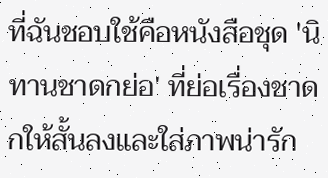ที่ฉันชอบใช้คือหนังสือชุด 'นิทานชาดกย่อ' ที่ย่อเรื่องชาดกให้สั้นลงและใส่ภาพน่ารัก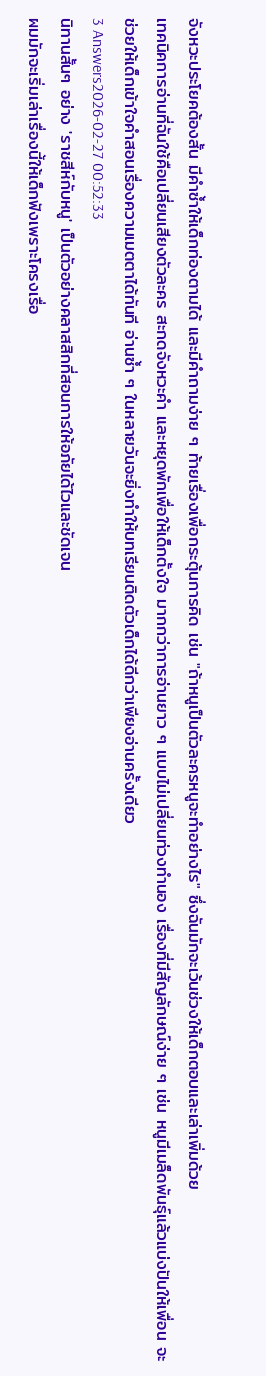จังหวะประโยคต้องสั้น มีคำซ้ำให้เด็กท่องตามได้ และมีคำถามง่าย ๆ ท้ายเรื่องเพื่อกระตุ้นการคิด เช่น "ถ้าหนูเป็นตัวละครหนูจะทำอย่างไร" ซึ่งฉันมักจะเว้นช่วงให้เด็กตอบและเล่าเพิ่มด้วย
เทคนิคการอ่านที่ฉันใช้คือเปลี่ยนเสียงตัวละคร สะกดจังหวะคำ และหยุดพักเพื่อให้เด็กตั้งใจ มากกว่าการอ่านยาว ๆ แบบไม่เปลี่ยนท่วงทำนอง เรื่องที่มีสัญลักษณ์ง่าย ๆ เช่น หนูมีเมล็ดพันธุ์แล้วแบ่งปันให้เพื่อน จะช่วยให้เด็กเข้าใจคำสอนเรื่องความเมตตาได้ทันที อ่านซ้ำ ๆ ในหลายวันจะยิ่งทำให้บทเรียนติดตัวเด็กได้ดีกว่าเพียงอ่านครั้งเดียว
3 Answers2026-02-27 00:52:33
นิทานสั้นๆ อย่าง 'ราชสีห์กับหนู' เป็นตัวอย่างคลาสสิกที่สอนการให้อภัยได้ไวและชัดเจน
ผมมักจะเริ่มเล่าเรื่องนี้ให้เด็กฟังเพราะโครงเรื่อ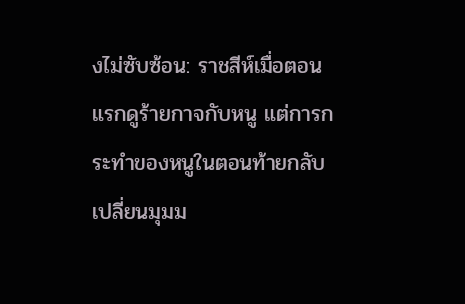งไม่ซับซ้อน: ราชสีห์เมื่อตอนแรกดูร้ายกาจกับหนู แต่การกระทำของหนูในตอนท้ายกลับเปลี่ยนมุมม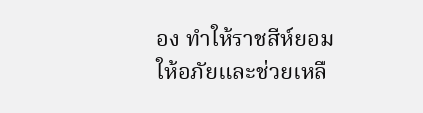อง ทำให้ราชสีห์ยอมให้อภัยและช่วยเหลื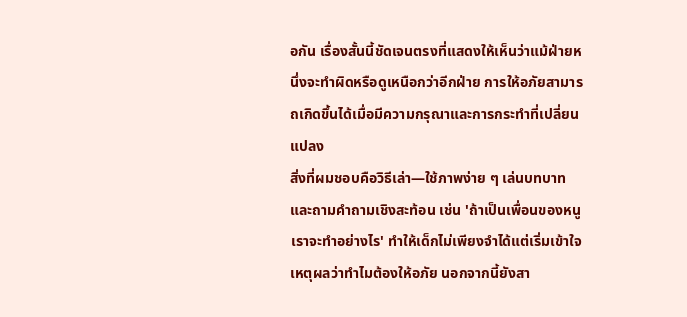อกัน เรื่องสั้นนี้ชัดเจนตรงที่แสดงให้เห็นว่าแม้ฝ่ายหนึ่งจะทำผิดหรือดูเหนือกว่าอีกฝ่าย การให้อภัยสามารถเกิดขึ้นได้เมื่อมีความกรุณาและการกระทำที่เปลี่ยนแปลง
สิ่งที่ผมชอบคือวิธีเล่า—ใช้ภาพง่าย ๆ เล่นบทบาท และถามคำถามเชิงสะท้อน เช่น 'ถ้าเป็นเพื่อนของหนู เราจะทำอย่างไร' ทำให้เด็กไม่เพียงจำได้แต่เริ่มเข้าใจเหตุผลว่าทำไมต้องให้อภัย นอกจากนี้ยังสา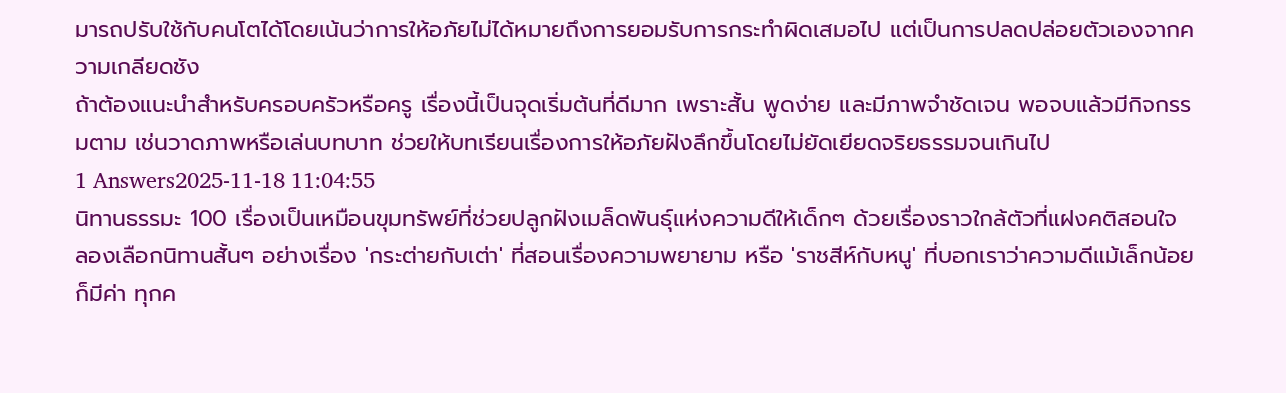มารถปรับใช้กับคนโตได้โดยเน้นว่าการให้อภัยไม่ได้หมายถึงการยอมรับการกระทำผิดเสมอไป แต่เป็นการปลดปล่อยตัวเองจากความเกลียดชัง
ถ้าต้องแนะนำสำหรับครอบครัวหรือครู เรื่องนี้เป็นจุดเริ่มต้นที่ดีมาก เพราะสั้น พูดง่าย และมีภาพจำชัดเจน พอจบแล้วมีกิจกรรมตาม เช่นวาดภาพหรือเล่นบทบาท ช่วยให้บทเรียนเรื่องการให้อภัยฝังลึกขึ้นโดยไม่ยัดเยียดจริยธรรมจนเกินไป
1 Answers2025-11-18 11:04:55
นิทานธรรมะ 100 เรื่องเป็นเหมือนขุมทรัพย์ที่ช่วยปลูกฝังเมล็ดพันธุ์แห่งความดีให้เด็กๆ ด้วยเรื่องราวใกล้ตัวที่แฝงคติสอนใจ ลองเลือกนิทานสั้นๆ อย่างเรื่อง 'กระต่ายกับเต่า' ที่สอนเรื่องความพยายาม หรือ 'ราชสีห์กับหนู' ที่บอกเราว่าความดีแม้เล็กน้อยก็มีค่า ทุกค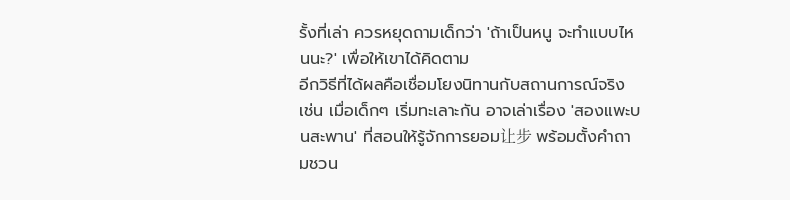รั้งที่เล่า ควรหยุดถามเด็กว่า 'ถ้าเป็นหนู จะทำแบบไหนนะ?' เพื่อให้เขาได้คิดตาม
อีกวิธีที่ได้ผลคือเชื่อมโยงนิทานกับสถานการณ์จริง เช่น เมื่อเด็กๆ เริ่มทะเลาะกัน อาจเล่าเรื่อง 'สองแพะบนสะพาน' ที่สอนให้รู้จักการยอม让步 พร้อมตั้งคำถามชวน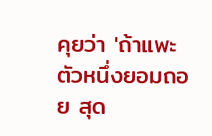คุยว่า 'ถ้าแพะตัวหนึ่งยอมถอย สุด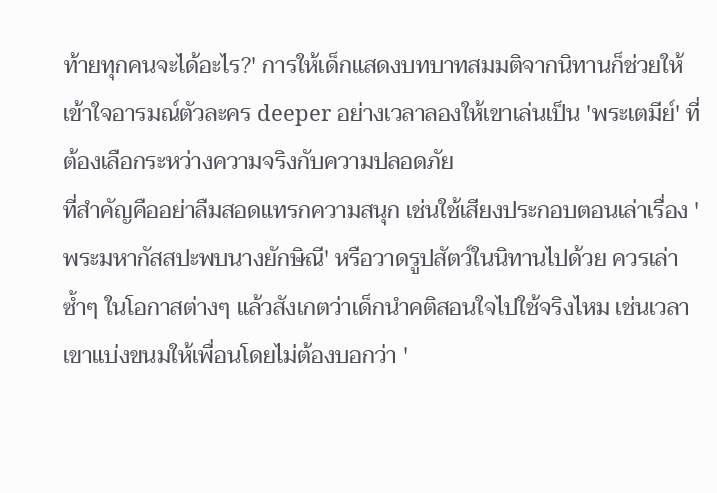ท้ายทุกคนจะได้อะไร?' การให้เด็กแสดงบทบาทสมมติจากนิทานก็ช่วยให้เข้าใจอารมณ์ตัวละคร deeper อย่างเวลาลองให้เขาเล่นเป็น 'พระเตมีย์' ที่ต้องเลือกระหว่างความจริงกับความปลอดภัย
ที่สำคัญคืออย่าลืมสอดแทรกความสนุก เช่นใช้เสียงประกอบตอนเล่าเรื่อง 'พระมหากัสสปะพบนางยักษิณี' หรือวาดรูปสัตว์ในนิทานไปด้วย ควรเล่าซ้ำๆ ในโอกาสต่างๆ แล้วสังเกตว่าเด็กนำคติสอนใจไปใช้จริงไหม เช่นเวลาเขาแบ่งขนมให้เพื่อนโดยไม่ต้องบอกว่า '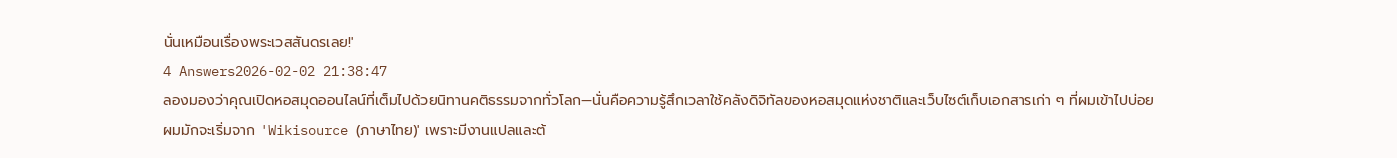นั่นเหมือนเรื่องพระเวสสันดรเลย!'
4 Answers2026-02-02 21:38:47
ลองมองว่าคุณเปิดหอสมุดออนไลน์ที่เต็มไปด้วยนิทานคติธรรมจากทั่วโลก—นั่นคือความรู้สึกเวลาใช้คลังดิจิทัลของหอสมุดแห่งชาติและเว็บไซต์เก็บเอกสารเก่า ๆ ที่ผมเข้าไปบ่อย
ผมมักจะเริ่มจาก 'Wikisource (ภาษาไทย)' เพราะมีงานแปลและต้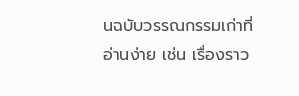นฉบับวรรณกรรมเก่าที่อ่านง่าย เช่น เรื่องราว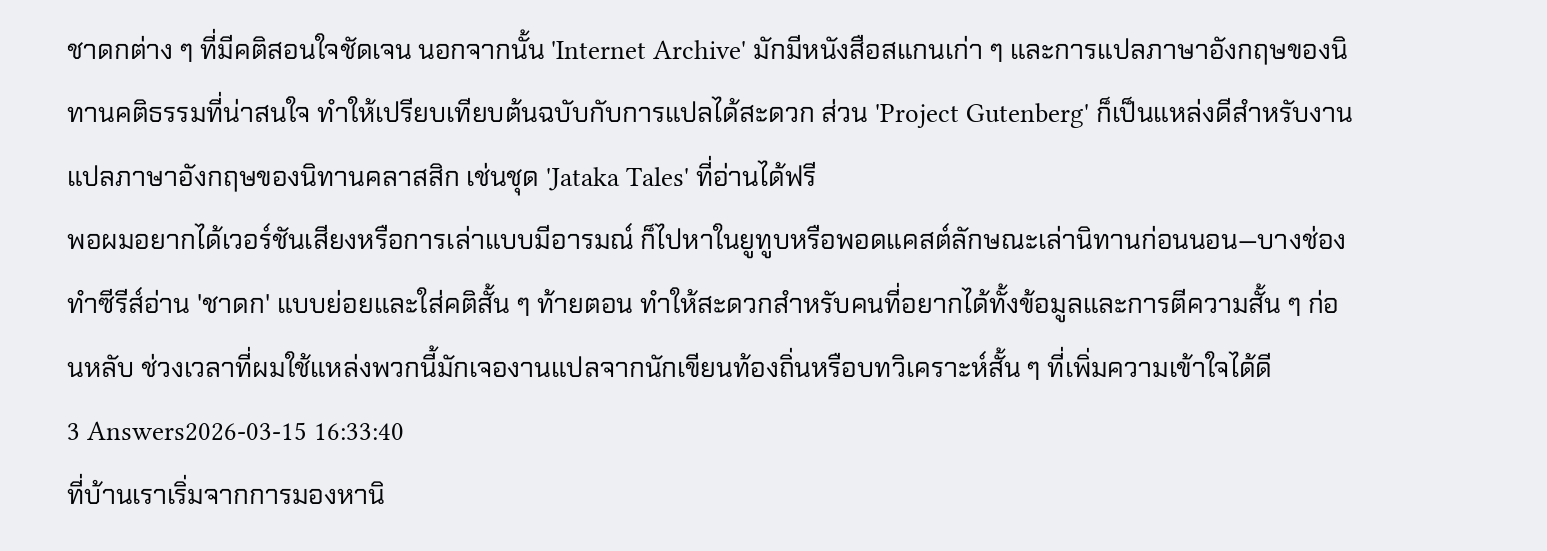ชาดกต่าง ๆ ที่มีคติสอนใจชัดเจน นอกจากนั้น 'Internet Archive' มักมีหนังสือสแกนเก่า ๆ และการแปลภาษาอังกฤษของนิทานคติธรรมที่น่าสนใจ ทำให้เปรียบเทียบต้นฉบับกับการแปลได้สะดวก ส่วน 'Project Gutenberg' ก็เป็นแหล่งดีสำหรับงานแปลภาษาอังกฤษของนิทานคลาสสิก เช่นชุด 'Jataka Tales' ที่อ่านได้ฟรี
พอผมอยากได้เวอร์ชันเสียงหรือการเล่าแบบมีอารมณ์ ก็ไปหาในยูทูบหรือพอดแคสต์ลักษณะเล่านิทานก่อนนอน—บางช่องทำซีรีส์อ่าน 'ชาดก' แบบย่อยและใส่คติสั้น ๆ ท้ายตอน ทำให้สะดวกสำหรับคนที่อยากได้ทั้งข้อมูลและการตีความสั้น ๆ ก่อนหลับ ช่วงเวลาที่ผมใช้แหล่งพวกนี้มักเจองานแปลจากนักเขียนท้องถิ่นหรือบทวิเคราะห์สั้น ๆ ที่เพิ่มความเข้าใจได้ดี
3 Answers2026-03-15 16:33:40
ที่บ้านเราเริ่มจากการมองหานิ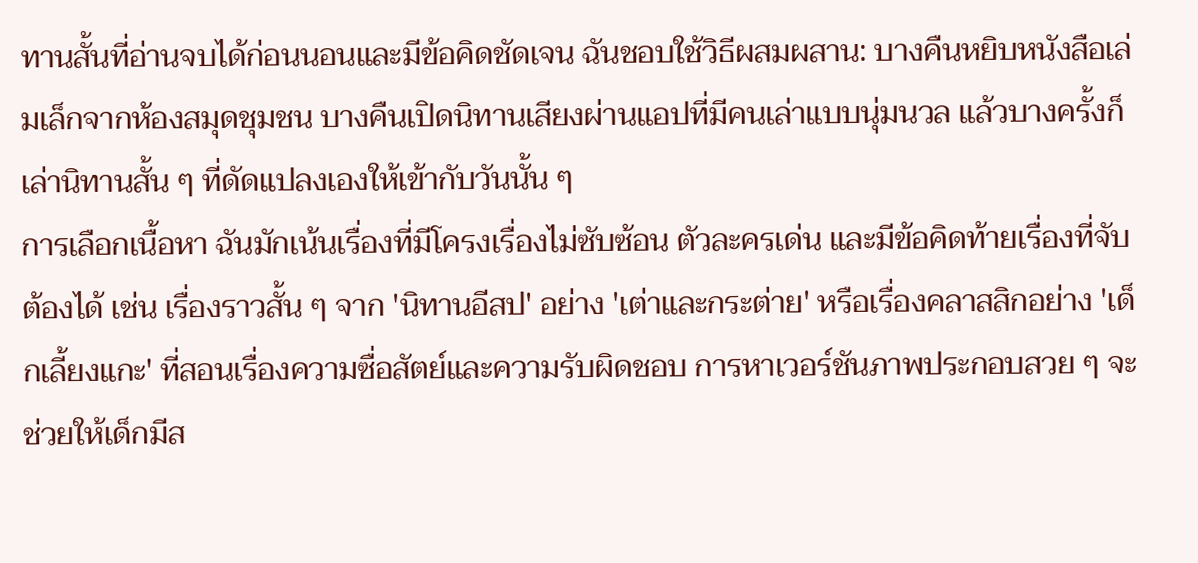ทานสั้นที่อ่านจบได้ก่อนนอนและมีข้อคิดชัดเจน ฉันชอบใช้วิธีผสมผสาน: บางคืนหยิบหนังสือเล่มเล็กจากห้องสมุดชุมชน บางคืนเปิดนิทานเสียงผ่านแอปที่มีคนเล่าแบบนุ่มนวล แล้วบางครั้งก็เล่านิทานสั้น ๆ ที่ดัดแปลงเองให้เข้ากับวันนั้น ๆ
การเลือกเนื้อหา ฉันมักเน้นเรื่องที่มีโครงเรื่องไม่ซับซ้อน ตัวละครเด่น และมีข้อคิดท้ายเรื่องที่จับต้องได้ เช่น เรื่องราวสั้น ๆ จาก 'นิทานอีสป' อย่าง 'เต่าและกระต่าย' หรือเรื่องคลาสสิกอย่าง 'เด็กเลี้ยงแกะ' ที่สอนเรื่องความซื่อสัตย์และความรับผิดชอบ การหาเวอร์ชันภาพประกอบสวย ๆ จะช่วยให้เด็กมีส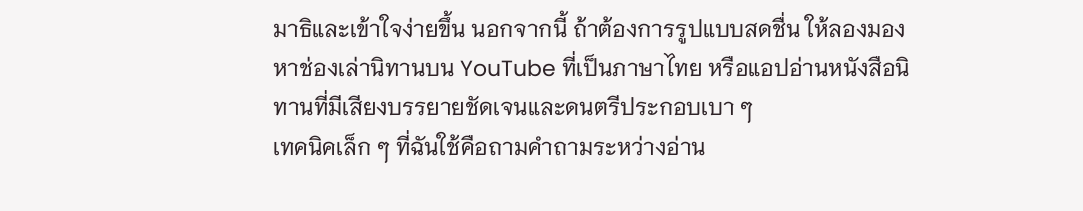มาธิและเข้าใจง่ายขึ้น นอกจากนี้ ถ้าต้องการรูปแบบสดชื่น ให้ลองมองหาช่องเล่านิทานบน YouTube ที่เป็นภาษาไทย หรือแอปอ่านหนังสือนิทานที่มีเสียงบรรยายชัดเจนและดนตรีประกอบเบา ๆ
เทคนิคเล็ก ๆ ที่ฉันใช้คือถามคำถามระหว่างอ่าน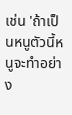เช่น 'ถ้าเป็นหนูตัวนี้หนูจะทำอย่าง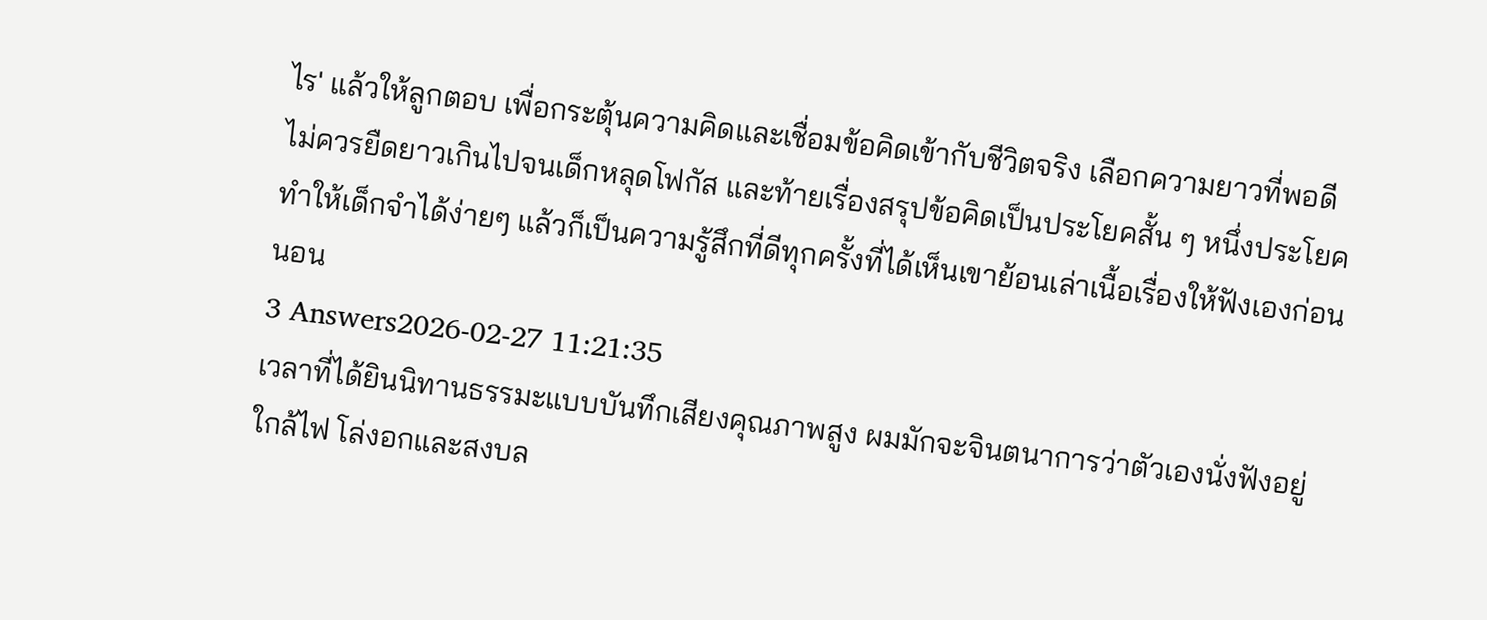ไร' แล้วให้ลูกตอบ เพื่อกระตุ้นความคิดและเชื่อมข้อคิดเข้ากับชีวิตจริง เลือกความยาวที่พอดี ไม่ควรยืดยาวเกินไปจนเด็กหลุดโฟกัส และท้ายเรื่องสรุปข้อคิดเป็นประโยคสั้น ๆ หนึ่งประโยค ทำให้เด็กจำได้ง่ายๆ แล้วก็เป็นความรู้สึกที่ดีทุกครั้งที่ได้เห็นเขาย้อนเล่าเนื้อเรื่องให้ฟังเองก่อนนอน
3 Answers2026-02-27 11:21:35
เวลาที่ได้ยินนิทานธรรมะแบบบันทึกเสียงคุณภาพสูง ผมมักจะจินตนาการว่าตัวเองนั่งฟังอยู่ใกล้ไฟ โล่งอกและสงบล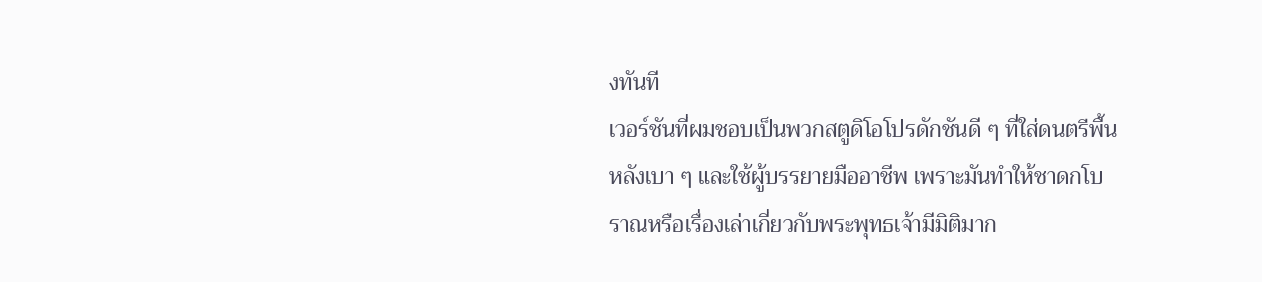งทันที
เวอร์ชันที่ผมชอบเป็นพวกสตูดิโอโปรดักชันดี ๆ ที่ใส่ดนตรีพื้นหลังเบา ๆ และใช้ผู้บรรยายมืออาชีพ เพราะมันทำให้ชาดกโบราณหรือเรื่องเล่าเกี่ยวกับพระพุทธเจ้ามีมิติมาก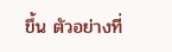ขึ้น ตัวอย่างที่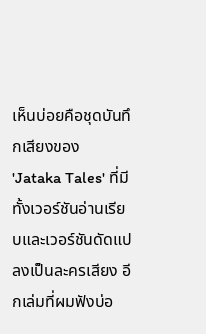เห็นบ่อยคือชุดบันทึกเสียงของ 'Jataka Tales' ที่มีทั้งเวอร์ชันอ่านเรียบและเวอร์ชันดัดแปลงเป็นละครเสียง อีกเล่มที่ผมฟังบ่อ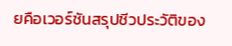ยคือเวอร์ชันสรุปชีวประวัติของ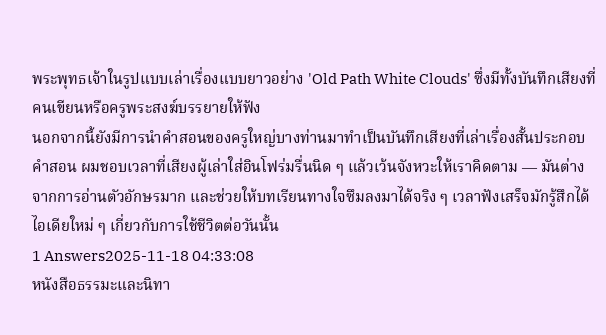พระพุทธเจ้าในรูปแบบเล่าเรื่องแบบยาวอย่าง 'Old Path White Clouds' ซึ่งมีทั้งบันทึกเสียงที่คนเขียนหรือครูพระสงฆ์บรรยายให้ฟัง
นอกจากนี้ยังมีการนำคำสอนของครูใหญ่บางท่านมาทำเป็นบันทึกเสียงที่เล่าเรื่องสั้นประกอบคำสอน ผมชอบเวลาที่เสียงผู้เล่าใส่อินโฟร่มรื่นนิด ๆ แล้วเว้นจังหวะให้เราคิดตาม — มันต่างจากการอ่านตัวอักษรมาก และช่วยให้บทเรียนทางใจซึมลงมาได้จริง ๆ เวลาฟังเสร็จมักรู้สึกได้ไอเดียใหม่ ๆ เกี่ยวกับการใช้ชีวิตต่อวันนั้น
1 Answers2025-11-18 04:33:08
หนังสือธรรมะและนิทา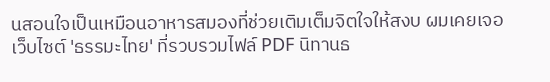นสอนใจเป็นเหมือนอาหารสมองที่ช่วยเติมเต็มจิตใจให้สงบ ผมเคยเจอเว็บไซต์ 'ธรรมะไทย' ที่รวบรวมไฟล์ PDF นิทานธ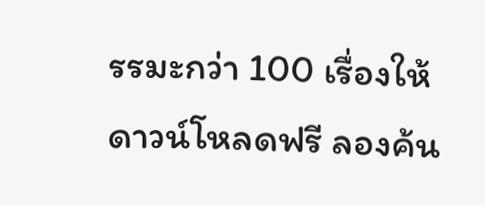รรมะกว่า 100 เรื่องให้ดาวน์โหลดฟรี ลองค้น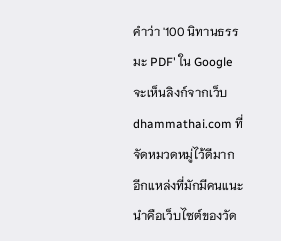คำว่า '100 นิทานธรรมะ PDF' ใน Google จะเห็นลิงก์จากเว็บ dhammathai.com ที่จัดหมวดหมู่ไว้ดีมาก
อีกแหล่งที่มักมีคนแนะนำคือเว็บไซต์ของวัด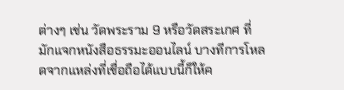ต่างๆ เช่น วัดพระราม 9 หรือวัดสระเกศ ที่มักแจกหนังสือธรรมะออนไลน์ บางทีการโหลดจากแหล่งที่เชื่อถือได้แบบนี้ก็ให้ค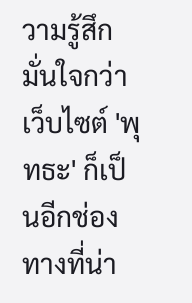วามรู้สึกมั่นใจกว่า เว็บไซต์ 'พุทธะ' ก็เป็นอีกช่องทางที่น่า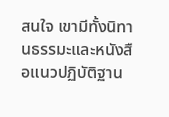สนใจ เขามีทั้งนิทานธรรมะและหนังสือแนวปฏิบัติฐาน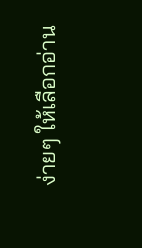ง่ายๆ ให้เลือกอ่าน